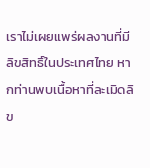เราไม่เผยแพร่ผลงานที่มีลิขสิทธิ์ในประเทศไทย หากท่านพบเนื้อหาที่ละเมิดลิข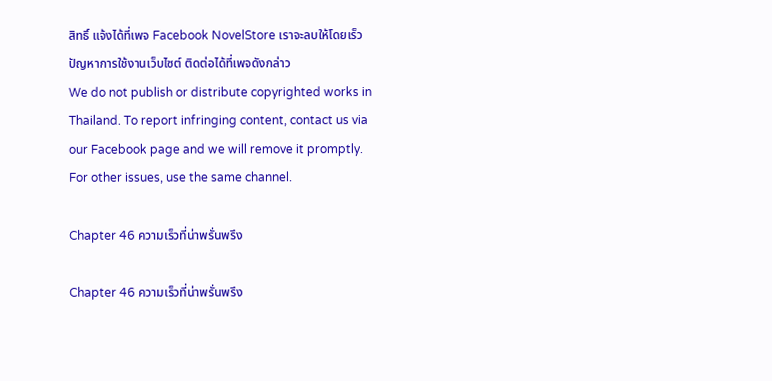สิทธิ์ แจ้งได้ที่เพจ Facebook NovelStore เราจะลบให้โดยเร็ว
ปัญหาการใช้งานเว็บไซต์ ติดต่อได้ที่เพจดังกล่าว
We do not publish or distribute copyrighted works in Thailand. To report infringing content, contact us via our Facebook page and we will remove it promptly. For other issues, use the same channel.

Chapter 46 ความเร็วที่น่าพรั่นพรึง

Chapter 46 ความเร็วที่น่าพรั่นพรึง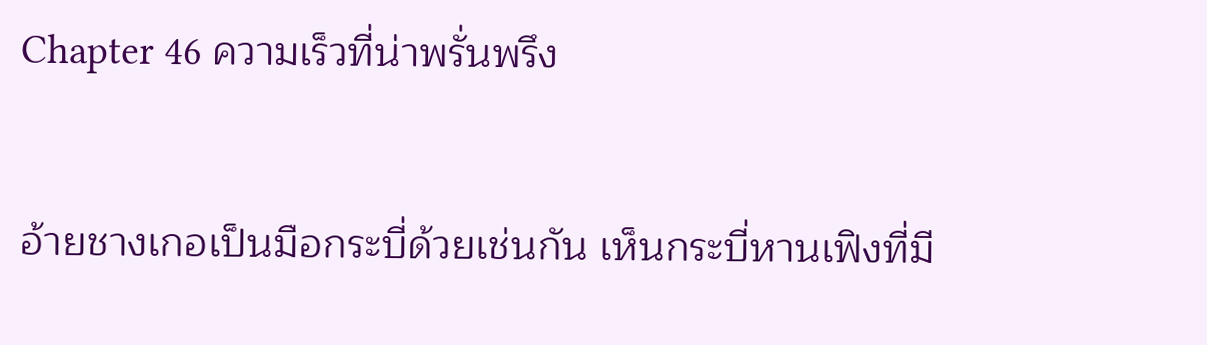Chapter 46 ความเร็วที่น่าพรั่นพรึง


อ้ายชางเกอเป็นมือกระบี่ด้วยเช่นกัน เห็นกระบี่หานเฟิงที่มี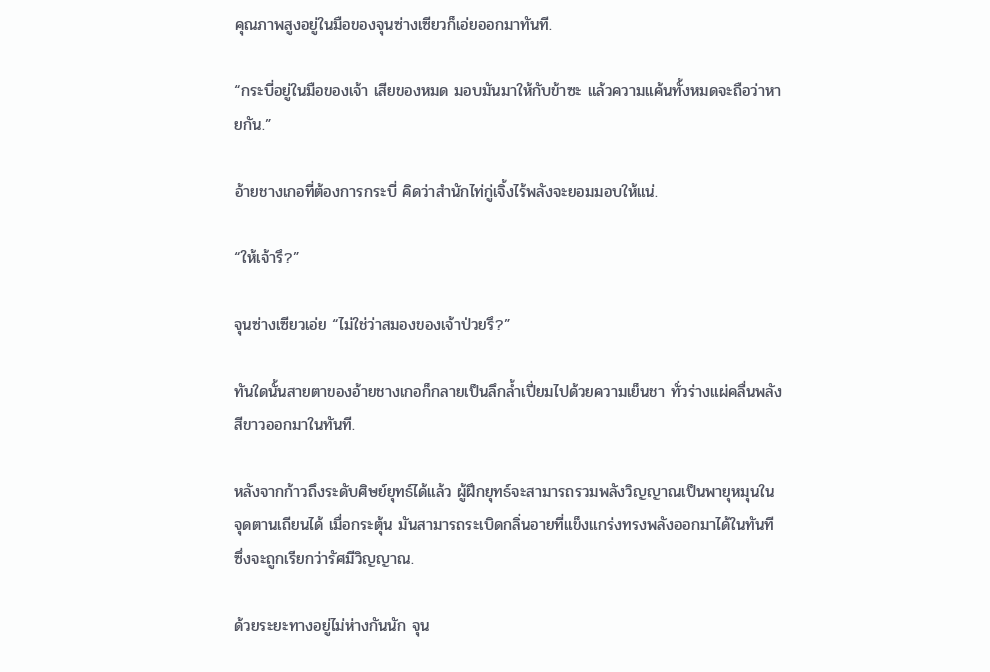คุณภาพสูงอยู่ในมือของจุนซ่างเซียวก็เอ่ยออกมาทันที.

“กระบี่อยู่ในมือของเจ้า เสียของหมด มอบมันมาให้กับข้าซะ แล้วความแค้นทั้งหมดจะถือว่าหายกัน.”

อ้ายชางเกอที่ต้องการกระบี่ คิดว่าสำนักไท่กู่เจิ้งไร้พลังจะยอมมอบให้แน่.

“ให้เจ้ารึ?”

จุนซ่างเซียวเอ่ย “ไม่ใช่ว่าสมองของเจ้าป่วยรึ?”

ทันใดนั้นสายตาของอ้ายชางเกอก็กลายเป็นลึกล้ำเปี่ยมไปด้วยความเย็นชา ทั่วร่างแผ่คลื่นพลังสีขาวออกมาในทันที.

หลังจากก้าวถึงระดับศิษย์ยุทธ์ได้แล้ว ผู้ฝึกยุทธ์จะสามารถรวมพลังวิญญาณเป็นพายุหมุนในจุดตานเถียนได้ เมื่อกระตุ้น มันสามารถระเบิดกลิ่นอายที่แข็งแกร่งทรงพลังออกมาได้ในทันที ซึ่งจะถูกเรียกว่ารัศมีวิญญาณ.

ด้วยระยะทางอยู่ไม่ห่างกันนัก จุน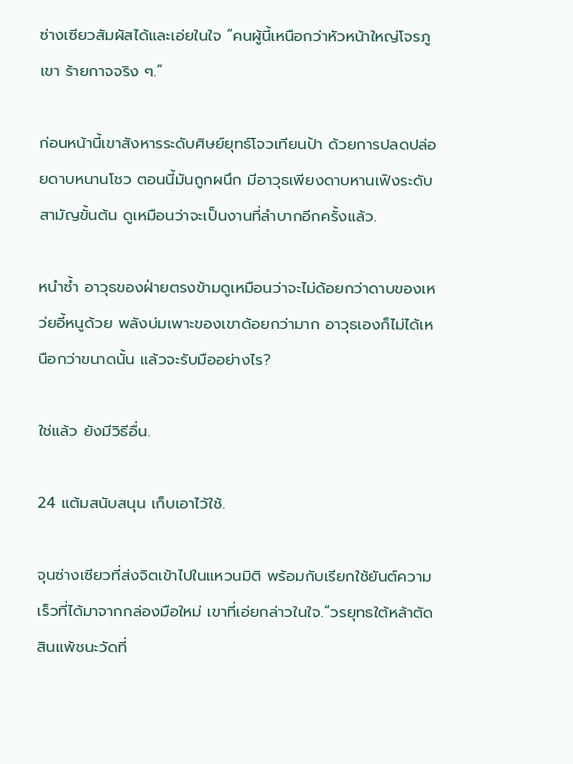ซ่างเซียวสัมผัสได้และเอ่ยในใจ “คนผู้นี้เหนือกว่าหัวหน้าใหญ่โจรภูเขา ร้ายกาจจริง ๆ.”

ก่อนหน้านี้เขาสังหารระดับศิษย์ยุทธ์โจวเทียนป้า ด้วยการปลดปล่อยดาบหนานโชว ตอนนี้มันถูกผนึก มีอาวุธเพียงดาบหานเฟิงระดับสามัญขั้นต้น ดูเหมือนว่าจะเป็นงานที่ลำบากอีกครั้งแล้ว.

หนำซ้ำ อาวุธของฝ่ายตรงข้ามดูเหมือนว่าจะไม่ด้อยกว่าดาบของเหว่ยอี้หนูด้วย พลังบ่มเพาะของเขาด้อยกว่ามาก อาวุธเองก็ไม่ได้เหนือกว่าขนาดนั้น แล้วจะรับมืออย่างไร?

ใช่แล้ว ยังมีวิธีอื่น.

24 แต้มสนับสนุน เก็บเอาไว้ใช้.

จุนซ่างเซียวที่ส่งจิตเข้าไปในแหวนมิติ พร้อมกับเรียกใช้ยันต์ความเร็วที่ได้มาจากกล่องมือใหม่ เขาที่เอ่ยกล่าวในใจ.“วรยุทธใต้หล้าตัดสินแพ้ชนะวัดที่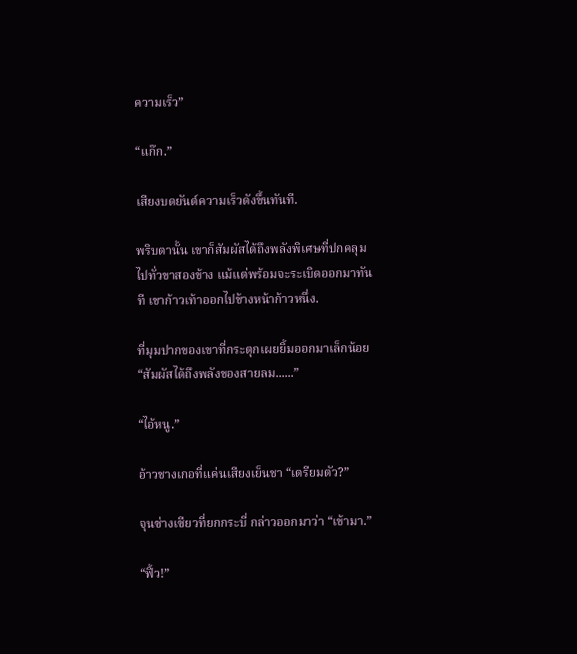ความเร็ว”

“แก๊ก.”

เสียงบดยันต์ความเร็วดังขึ้นทันที.

พริบตานั้น เขาก็สัมผัสได้ถึงพลังพิเศษที่ปกคลุมไปทั่วขาสองข้าง แม้แต่พร้อมจะระเบิดออกมาทันที เขาก้าวเท้าออกไปข้างหน้าก้าวหนึ่ง.

ที่มุมปากของเขาที่กระตุกเผยยิ้มออกมาเล็กน้อย“สัมผัสได้ถึงพลังของสายลม......”

“ไอ้หนู.”

อ้าวชางเกอที่แค่นเสียงเย็นชา “เตรียมตัว?”

จุนซ่างเซียวที่ยกกระบี่ กล่าวออกมาว่า “เข้ามา.”

“ฟิ้ว!”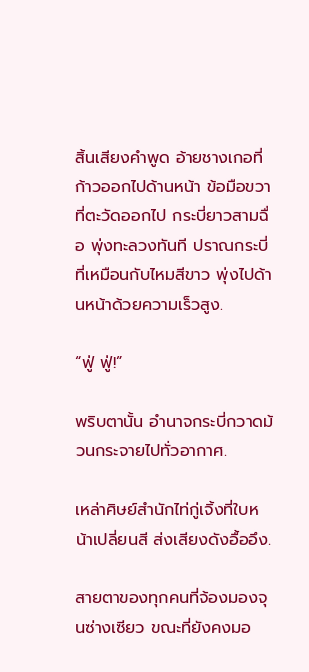สิ้นเสียงคำพูด อ้ายชางเกอที่ก้าวออกไปด้านหน้า ข้อมือขวาที่ตะวัดออกไป กระบี่ยาวสามฉื่อ พุ่งทะลวงทันที ปราณกระบี่ที่เหมือนกับไหมสีขาว พุ่งไปด้านหน้าด้วยความเร็วสูง.

“ฟู่ ฟู่!”

พริบตานั้น อำนาจกระบี่กวาดม้วนกระจายไปทั่วอากาศ.

เหล่าศิษย์สำนักไท่กู่เจิ้งที่ใบหน้าเปลี่ยนสี ส่งเสียงดังอื้ออึง.

สายตาของทุกคนที่จ้องมองจุนซ่างเซียว ขณะที่ยังคงมอ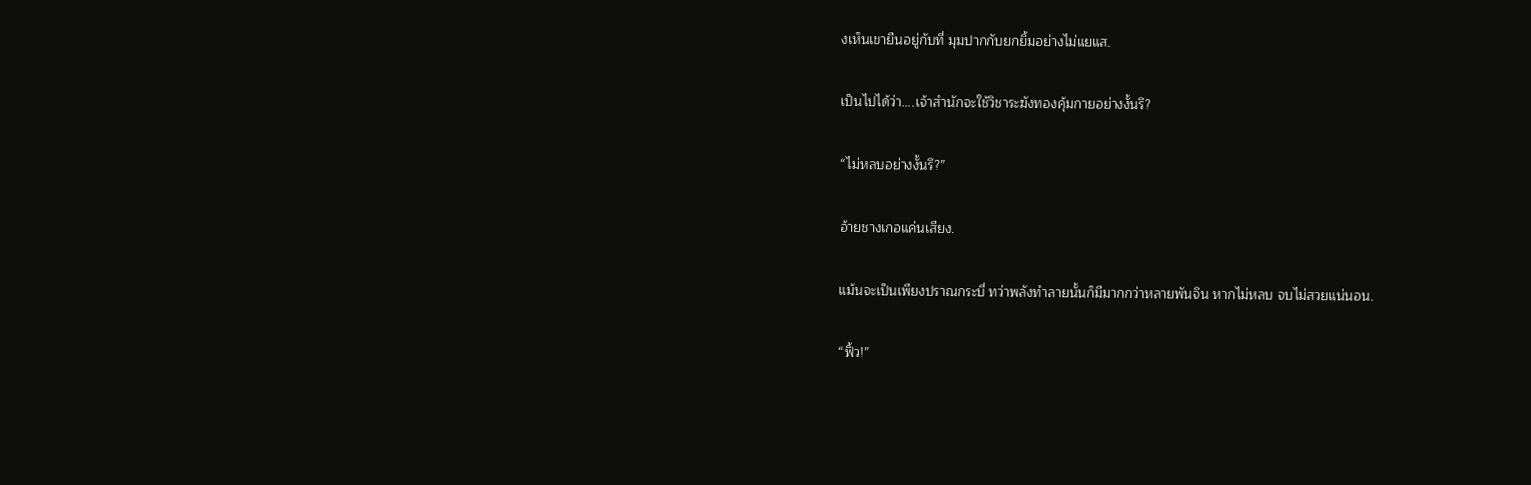งเห็นเขายืนอยู่กับที่ มุมปากกับยกยิ้มอย่างไม่แยแส.

เป็นไปได้ว่า....เจ้าสำนักจะใช้วิชาระฆังทองคุ้มกายอย่างงั้นรึ?

“ไม่หลบอย่างงั้นรึ?”

อ้ายชางเกอแค่นเสียง.

แม้นจะเป็นเพียงปราณกระบี่ ทว่าพลังทำลายนั้นก็มีมากกว่าหลายพันจิน หากไม่หลบ จบไม่สวยแน่นอน.

“ฟิ้ว!”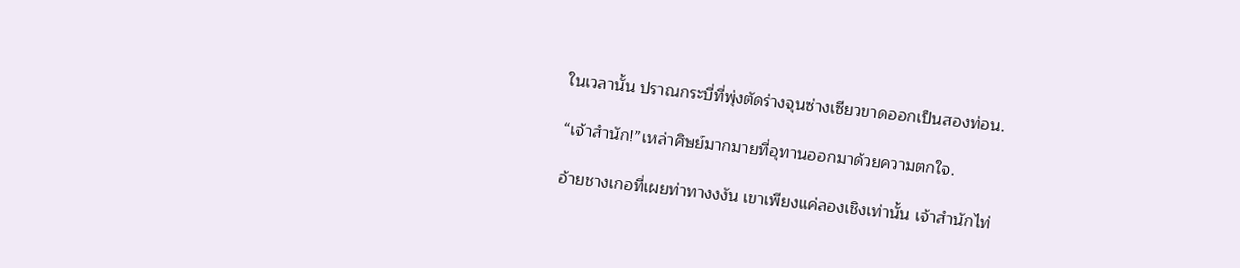ในเวลานั้น ปราณกระบี่ที่พุ่งตัดร่างจุนซ่างเซียวขาดออกเป็นสองท่อน.

“เจ้าสำนัก!”เหล่าศิษย์มากมายที่อุทานออกมาด้วยความตกใจ.

อ้ายชางเกอที่เผยท่าทางงงัน เขาเพียงแค่ลองเชิงเท่านั้น เจ้าสำนักไท่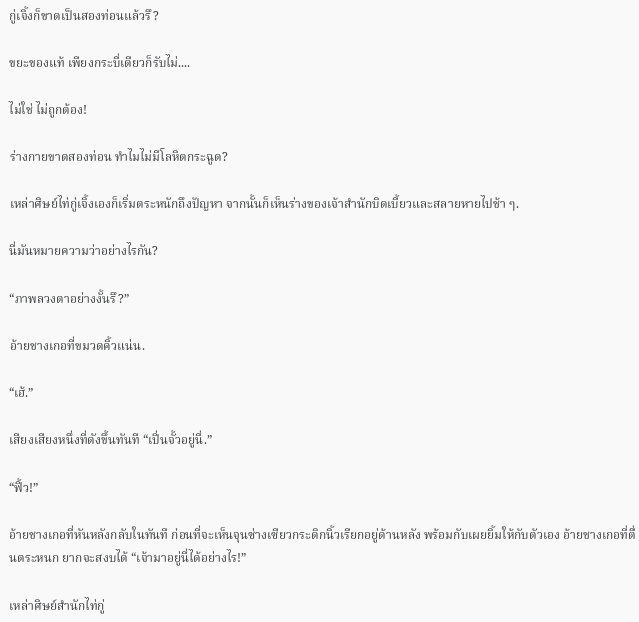กู่เจิ้งก็ขาดเป็นสองท่อนแล้วรึ?

ขยะของแท้ เพียงกระบี่เดียวก็รับไม่....

ไม่ใช่ ไม่ถูกต้อง!

ร่างกายขาดสองท่อน ทำไมไม่มีโลหิตกระฉูด?

เหล่าศิษย์ไท่กู่เจิ้งเองก็เริ่มตระหนักถึงปัญหา จากนั้นก็เห็นร่างของเจ้าสำนักบิดเบี้ยวและสลายหายไปช้า ๆ.

นี่มันหมายความว่าอย่างไรกัน?

“ภาพลวงตาอย่างงั้นรึ?”

อ้ายชางเกอที่ขมวดคิ้วแน่น.

“เฮ้.”

เสียงเสียงหนึ่งที่ดังขึ้นทันที “เปิ่นจั้วอยู่นี่.”

“ฟิ้ว!”

อ้ายชางเกอที่หันหลังกลับในทันที ก่อนที่จะเห็นจุนซ่างเซียวกระดิกนิ้วเรียกอยู่ด้านหลัง พร้อมกับเผยยิ้มให้กับตัวเอง อ้ายชางเกอที่ตื่นตระหนก ยากจะสงบได้ “เจ้ามาอยู่นี่ได้อย่างไร!”

เหล่าศิษย์สำนักไท่กู่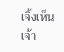เจิ้งเห็นเจ้า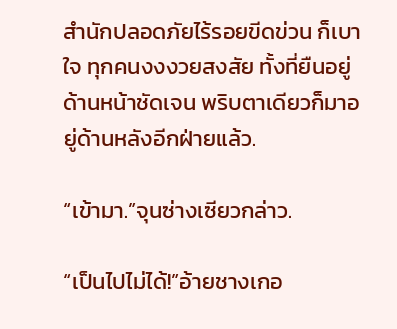สำนักปลอดภัยไร้รอยขีดข่วน ก็เบาใจ ทุกคนงงงวยสงสัย ทั้งที่ยืนอยู่ด้านหน้าชัดเจน พริบตาเดียวก็มาอยู่ด้านหลังอีกฝ่ายแล้ว.

“เข้ามา.”จุนซ่างเซียวกล่าว.

“เป็นไปไม่ได้!”อ้ายชางเกอ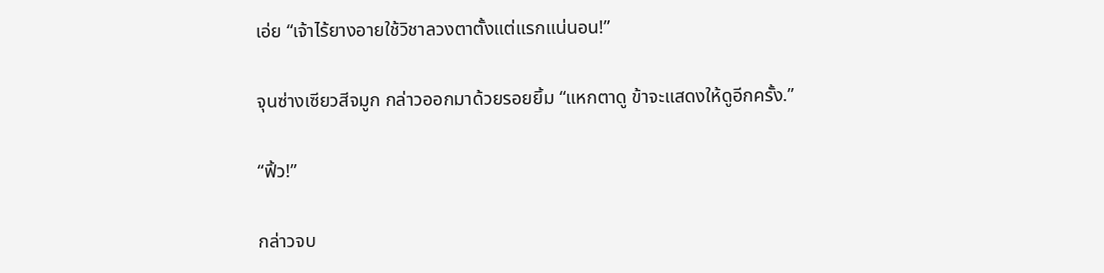เอ่ย “เจ้าไร้ยางอายใช้วิชาลวงตาตั้งแต่แรกแน่นอน!”

จุนซ่างเซียวสีจมูก กล่าวออกมาด้วยรอยยิ้ม “แหกตาดู ข้าจะแสดงให้ดูอีกครั้ง.”

“ฟิ้ว!”

กล่าวจบ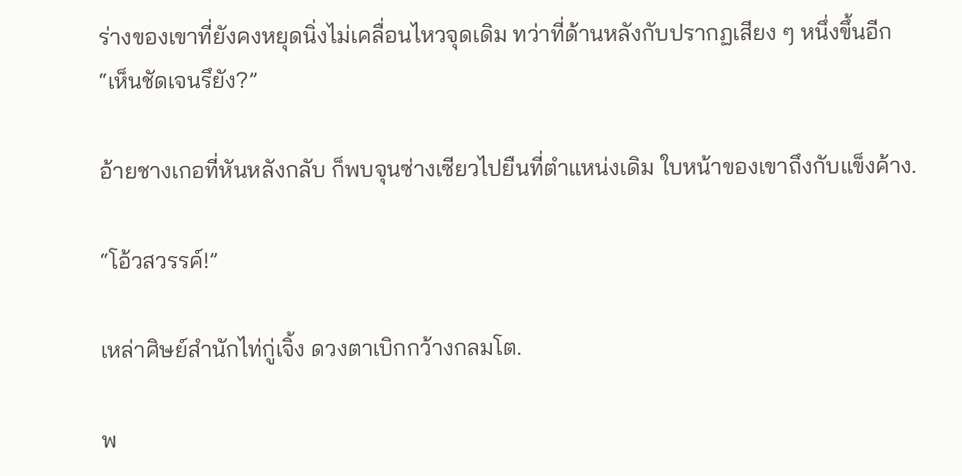ร่างของเขาที่ยังคงหยุดนิ่งไม่เคลื่อนไหวจุดเดิม ทว่าที่ด้านหลังกับปรากฏเสียง ๆ หนึ่งขึ้นอีก “เห็นชัดเจนรึยัง?”

อ้ายชางเกอที่หันหลังกลับ ก็พบจุนซ่างเซียวไปยืนที่ตำแหน่งเดิม ใบหน้าของเขาถึงกับแข็งค้าง.

“โอ้วสวรรค์!”

เหล่าศิษย์สำนักไท่กู่เจิ้ง ดวงตาเบิกกว้างกลมโต.

พ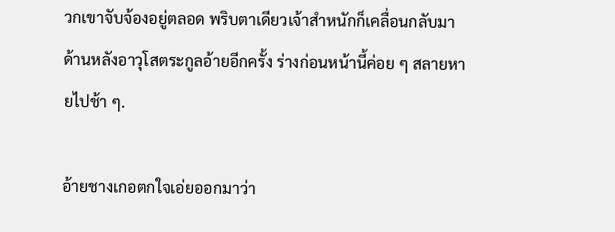วกเขาจับจ้องอยู่ตลอด พริบตาเดียวเจ้าสำหนักก็เคลื่อนกลับมาด้านหลังอาวุโสตระกูลอ้ายอีกครั้ง ร่างก่อนหน้านี้ค่อย ๆ สลายหายไปช้า ๆ.

อ้ายชางเกอตกใจเอ่ยออกมาว่า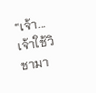“เจ้า...เจ้าใช้วิชามา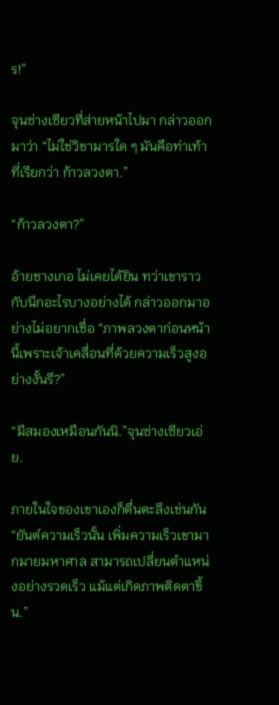ร!”

จุนซ่างเซียวที่ส่ายหน้าไปมา กล่าวออกมาว่า “ไม่ใช่วิชามารใด ๆ มันคือท่าเท้า ที่เรียกว่า ก้าวลวงตา.”

“ก้าวลวงตา?”

อ้ายชางเกอ ไม่เคยได้ยิน ทว่าเขาราวกับนึกอะไรบางอย่างได้ กล่าวออกมาอย่างไม่อยากเชื่อ “ภาพลวงตาก่อนหน้านี้เพราะเจ้าเคลื่อนที่ด้วยความเร็วสูงอย่างงั้นรึ?”

“มีสมองเหมือนกันนิ.”จุนซ่างเซียวเอ่ย.

ภายในใจของเขาเองก็ตื่นตะลึงเช่นกัน “ยันต์ความเร็วนั้น เพิ่มความเร็วเขามากมายมหาศาล สามารถเปลี่ยนตำแหน่งอย่างรวดเร็ว แม้แต่เกิดภาพติดตาขึ้น.”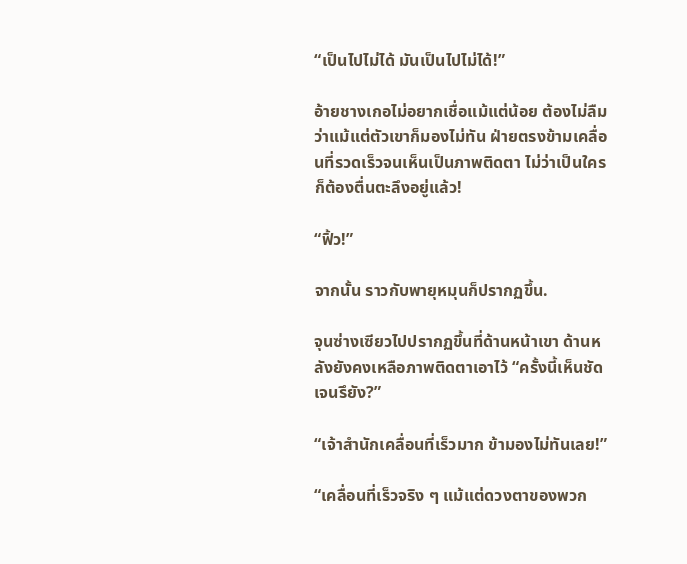“เป็นไปไม่ได้ มันเป็นไปไม่ได้!”

อ้ายชางเกอไม่อยากเชื่อแม้แต่น้อย ต้องไม่ลืมว่าแม้แต่ตัวเขาก็มองไม่ทัน ฝ่ายตรงข้ามเคลื่อนที่รวดเร็วจนเห็นเป็นภาพติดตา ไม่ว่าเป็นใครก็ต้องตื่นตะลึงอยู่แล้ว!

“ฟิ้ว!”

จากนั้น ราวกับพายุหมุนก็ปรากฏขึ้น.

จุนซ่างเซียวไปปรากฏขึ้นที่ด้านหน้าเขา ด้านหลังยังคงเหลือภาพติดตาเอาไว้ “ครั้งนี้เห็นชัดเจนรึยัง?”

“เจ้าสำนักเคลื่อนที่เร็วมาก ข้ามองไม่ทันเลย!”

“เคลื่อนที่เร็วจริง ๆ แม้แต่ดวงตาของพวก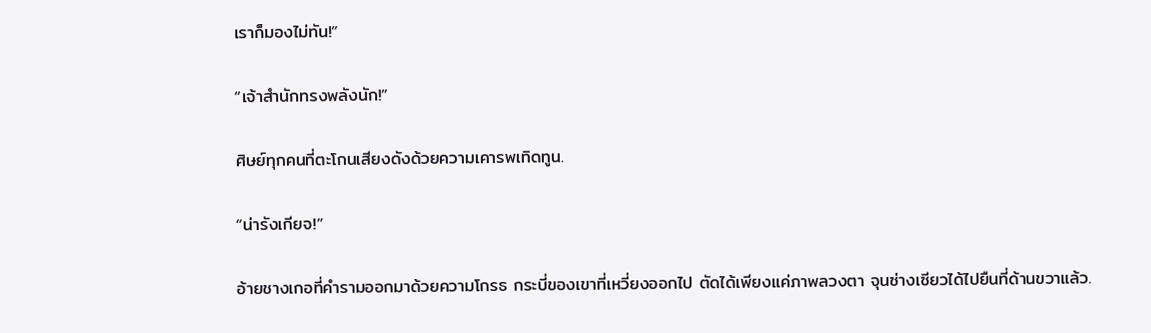เราก็มองไม่ทัน!”

“เจ้าสำนักทรงพลังนัก!”

ศิษย์ทุกคนที่ตะโกนเสียงดังด้วยความเคารพเทิดทูน.

“น่ารังเกียจ!”

อ้ายชางเกอที่คำรามออกมาด้วยความโกรธ กระบี่ของเขาที่เหวี่ยงออกไป ตัดได้เพียงแค่ภาพลวงตา จุนซ่างเซียวได้ไปยืนที่ด้านขวาแล้ว.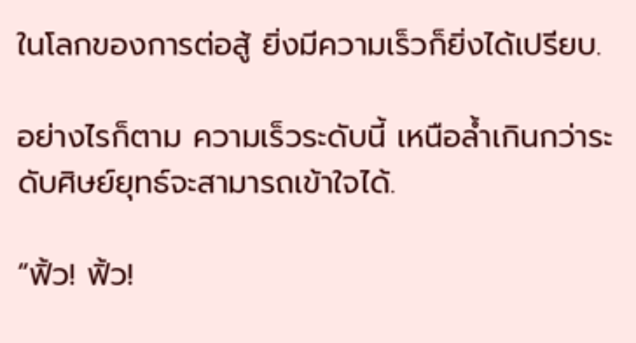ในโลกของการต่อสู้ ยิ่งมีความเร็วก็ยิ่งได้เปรียบ.

อย่างไรก็ตาม ความเร็วระดับนี้ เหนือล้ำเกินกว่าระดับศิษย์ยุทธ์จะสามารถเข้าใจได้.

“ฟิ้ว! ฟิ้ว!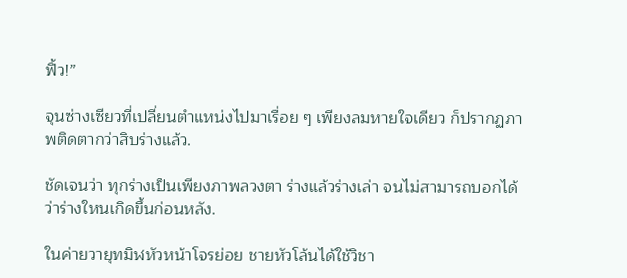ฟิ้ว!”

จุนซ่างเซียวที่เปลี่ยนตำแหน่งไปมาเรื่อย ๆ เพียงลมหายใจเดียว ก็ปรากฏภาพติดตากว่าสิบร่างแล้ว.

ชัดเจนว่า ทุกร่างเป็นเพียงภาพลวงตา ร่างแล้วร่างเล่า จนไม่สามารถบอกได้ว่าร่างใหนเกิดขึ้นก่อนหลัง.

ในค่ายวายุทมิฬหัวหน้าโจรย่อย ชายหัวโล้นได้ใช้วิชา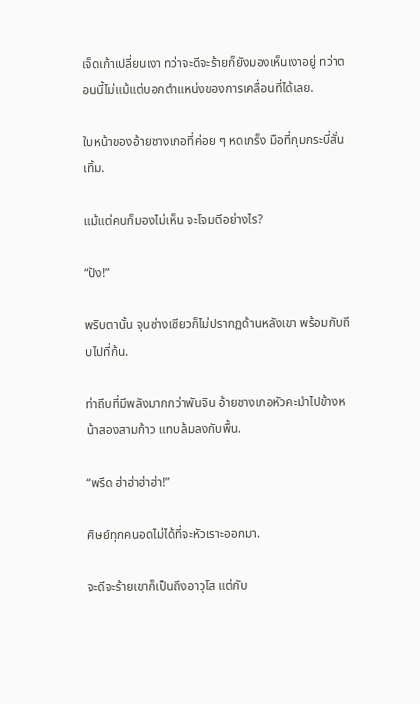เจ็ดเก้าเปลี่ยนเงา ทว่าจะดีจะร้ายก็ยังมองเห็นเงาอยู่ ทว่าตอนนี้ไม่แม้แต่บอกตำแหน่งของการเคลื่อนที่ได้เลย.

ใบหน้าของอ้ายชางเกอที่ค่อย ๆ หดเกร็ง มือที่กุมกระบี่สั่นเทิ้ม.

แม้แต่คนก็มองไม่เห็น จะโจมตีอย่างไร?

“ปัง!”

พริบตานั้น จุนซ่างเซียวก็ไม่ปรากฏด้านหลังเขา พร้อมกับถีบไปที่ก้น.

ท่าถีบที่มีพลังมากกว่าพันจิน อ้ายชางเกอหัวคะมำไปข้างหน้าสองสามก้าว แทบล้มลงกับพื้น.

“พรึด ฮ่าฮ่าฮ่าฮ่า!”

ศิษย์ทุกคนอดไม่ได้ที่จะหัวเราะออกมา.

จะดีจะร้ายเขาก็เป็นถึงอาวุโส แต่กับ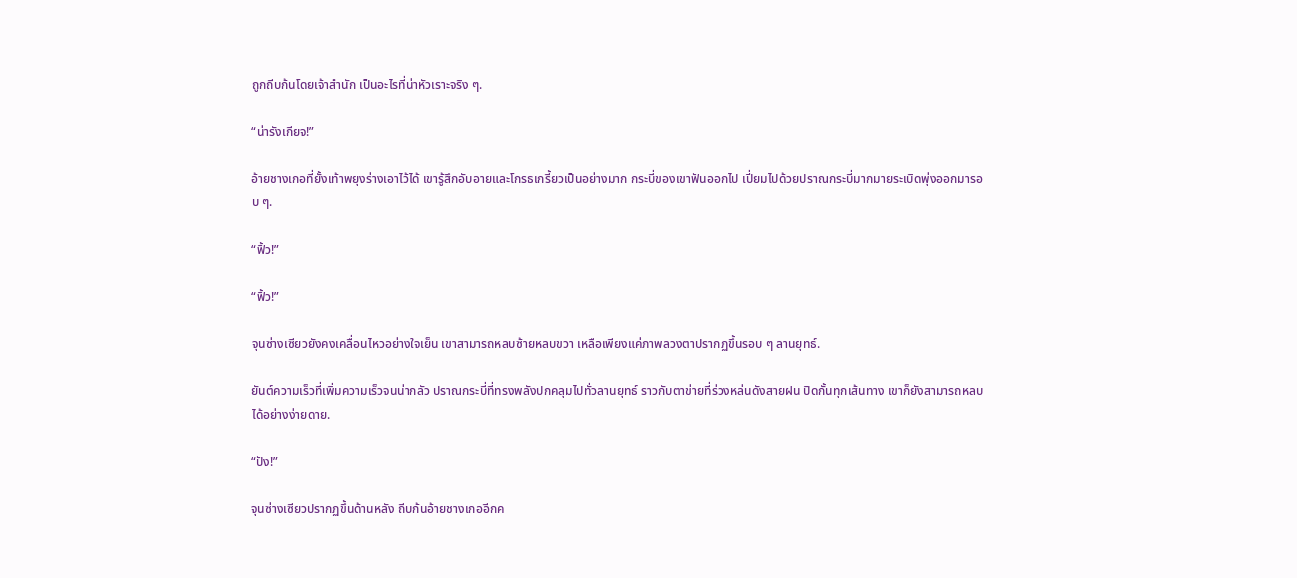ถูกถีบก้นโดยเจ้าสำนัก เป็นอะไรที่น่าหัวเราะจริง ๆ.

“น่ารังเกียจ!”

อ้ายชางเกอที่ยั้งเท้าพยุงร่างเอาไว้ได้ เขารู้สึกอับอายและโกรธเกรี้ยวเป็นอย่างมาก กระบี่ของเขาฟันออกไป เปี่ยมไปด้วยปราณกระบี่มากมายระเบิดพุ่งออกมารอบ ๆ.

“ฟิ้ว!”

“ฟิ้ว!”

จุนซ่างเซียวยังคงเคลื่อนไหวอย่างใจเย็น เขาสามารถหลบซ้ายหลบขวา เหลือเพียงแค่ภาพลวงตาปรากฏขึ้นรอบ ๆ ลานยุทธ์.

ยันต์ความเร็วที่เพิ่มความเร็วจนน่ากลัว ปราณกระบี่ที่ทรงพลังปกคลุมไปทั่วลานยุทธ์ ราวกับตาข่ายที่ร่วงหล่นดังสายฝน ปิดกั้นทุกเส้นทาง เขาก็ยังสามารถหลบได้อย่างง่ายดาย.

“ปัง!”

จุนซ่างเซียวปรากฏขึ้นด้านหลัง ถีบก้นอ้ายชางเกออีกค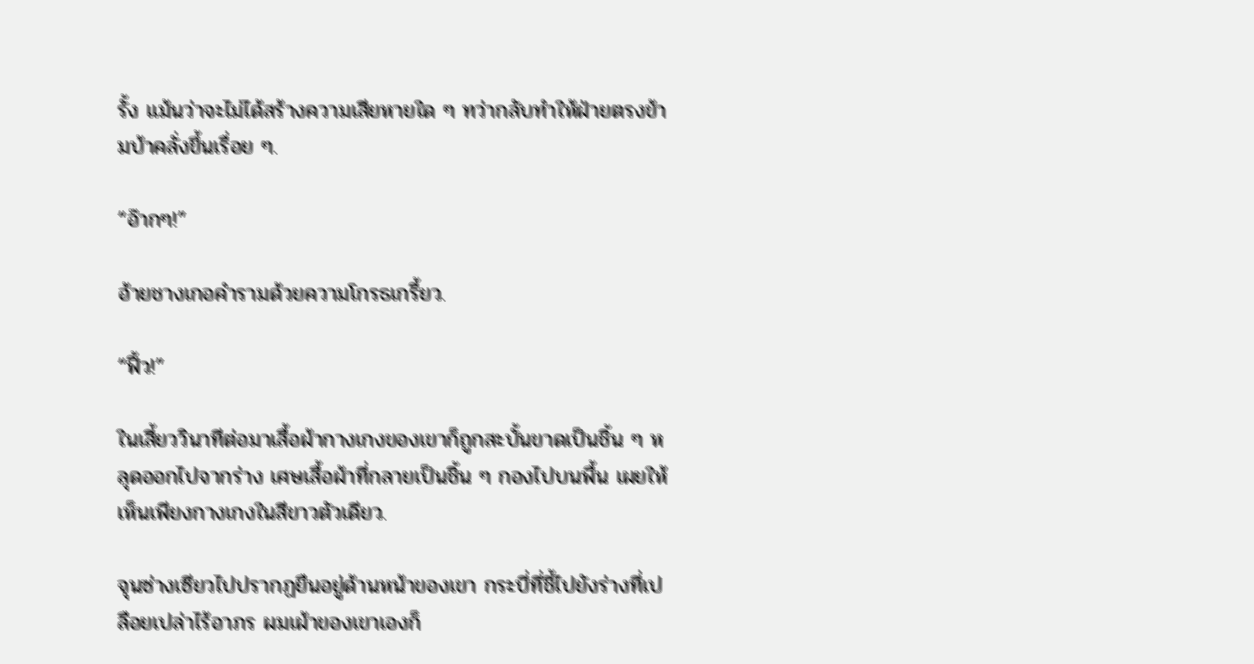รั้ง แม้นว่าจะไม่ได้สร้างความเสียหายใด ๆ ทว่ากลับทำให้ฝ่ายตรงข้ามบ้าคลั่งขึ้นเรื่อย ๆ.

“อ๊ากๆ!”

อ้ายชางเกอคำรามด้วยความโกรธเกรี้ยว.

“ฟิ้ว!”

ในเสี้ยววินาทีต่อมาเสื้อผ้ากางเกงของเขาก็ถูกสะบั้นขาดเป็นชิ้น ๆ หลุดออกไปจากร่าง เศษเสื้อผ้าที่กลายเป็นชิ้น ๆ กองไปบนพื้น เผยให้เห็นเพียงกางเกงในสีขาวตัวเดียว.

จุนซ่างเซียวไปปรากฏยืนอยู่ด้านหน้าของเขา กระบี่ที่ชี้ไปยังร่างที่เปลือยเปล่าไร้อาภร ผมเผ้าของเขาเองก็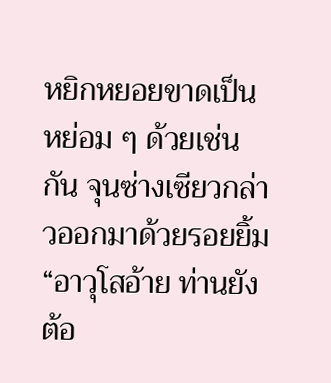หยิกหยอยขาดเป็นหย่อม ๆ ด้วยเช่นกัน จุนซ่างเซียวกล่าวออกมาด้วยรอยยิ้ม “อาวุโสอ้าย ท่านยังต้อ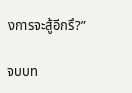งการจะสู้อีกรึ?”

จบบท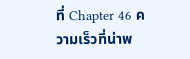ที่ Chapter 46 ความเร็วที่น่าพ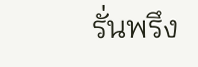รั่นพรึง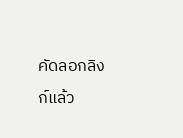คัดลอกลิงก์แล้ว